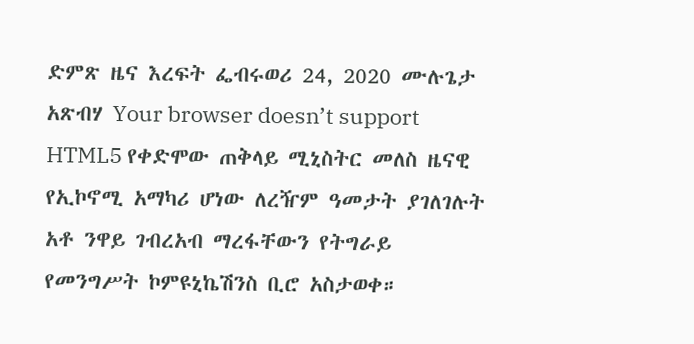ድምጽ ዜና እረፍት ፌብሩወሪ 24, 2020 ሙሉጌታ አጽብሃ Your browser doesn’t support HTML5 የቀድሞው ጠቅላይ ሚኒስትር መለስ ዜናዊ የኢኮኖሚ አማካሪ ሆነው ለረዥም ዓመታት ያገለገሉት አቶ ንዋይ ገብረአብ ማረፋቸውን የትግራይ የመንግሥት ኮምዩኒኬሽንስ ቢሮ አስታወቀ።